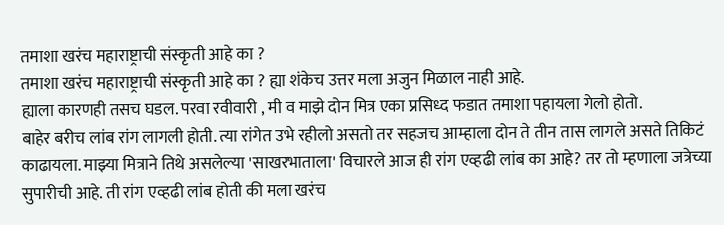तमाशा खरंच महाराष्ट्राची संस्कृती आहे का ?
तमाशा खरंच महाराष्ट्राची संस्कृती आहे का ? ह्या शंकेच उत्तर मला अजुन मिळाल नाही आहे.
ह्याला कारणही तसच घडल. परवा रवीवारी , मी व माझे दोन मित्र एका प्रसिध्द फडात तमाशा पहायला गेलो होतो.
बाहेर बरीच लांब रांग लागली होती. त्या रांगेत उभे रहीलो असतो तर सहजच आम्हाला दोन ते तीन तास लागले असते तिकिटं काढायला. माझ्या मित्राने तिथे असलेल्या 'साखरभाताला' विचारले आज ही रांग एव्हढी लांब का आहे? तर तो म्हणाला जत्रेच्या सुपारीची आहे. ती रांग एव्हढी लांब होती की मला खरंच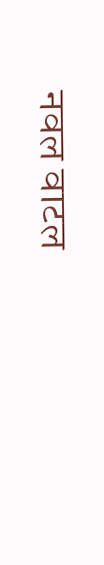नवल वाटल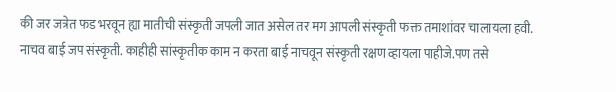की जर जत्रेत फड भरवून ह्या मातीची संस्कृती जपली जात असेल तर मग आपली संस्कृती फक्त तमाशांवर चालायला हवी. नाचव बाई जप संस्कृती. काहीही सांस्कृतीक काम न करता बाई नाचवून संस्कृती रक्षण व्हायला पाहीजे.पण तसे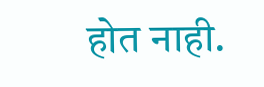होत नाही.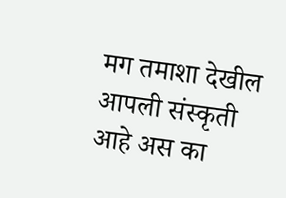मग तमाशा देखील आपली संस्कृती आहे अस का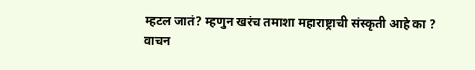म्हटल जातं? म्हणुन खरंच तमाशा महाराष्ट्राची संस्कृती आहे का ?
वाचन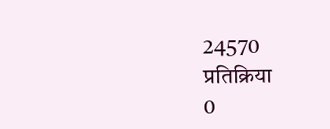24570
प्रतिक्रिया
0